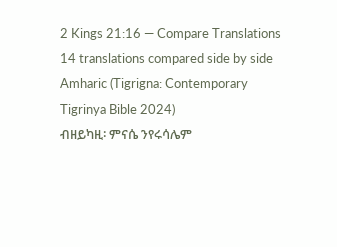2 Kings 21:16 — Compare Translations
14 translations compared side by side
Amharic (Tigrigna: Contemporary Tigrinya Bible 2024)
ብዘይካዚ፡ ምናሴ ንየሩሳሌም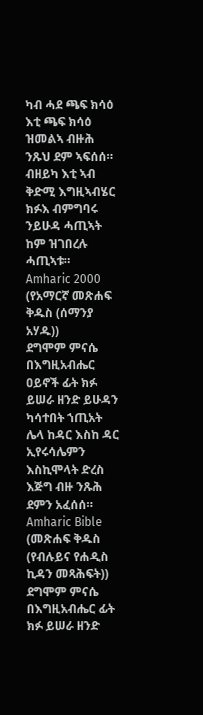ካብ ሓደ ጫፍ ክሳዕ እቲ ጫፍ ክሳዕ ዝመልኣ ብዙሕ ንጹህ ደም ኣፍሰሰ። ብዘይካ እቲ ኣብ ቅድሚ እግዚኣብሄር ክፉእ ብምግባሩ ንይሁዳ ሓጢኣት ከም ዝገበረሉ ሓጢኣቱ።
Amharic 2000 (የአማርኛ መጽሐፍ ቅዱስ (ሰማንያ አሃዱ))
ደግሞም ምናሴ በእግዚአብሔር ዐይኖች ፊት ክፉ ይሠራ ዘንድ ይሁዳን ካሳተበት ኀጢአት ሌላ ከዳር እስከ ዳር ኢየሩሳሌምን እስኪሞላት ድረስ እጅግ ብዙ ንጹሕ ደምን አፈሰሰ።
Amharic Bible (መጽሐፍ ቅዱስ (የብሉይና የሐዲስ ኪዳን መጻሕፍት))
ደግሞም ምናሴ በእግዚአብሔር ፊት ክፉ ይሠራ ዘንድ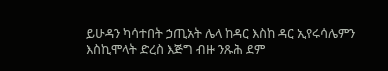ይሁዳን ካሳተበት ኃጢአት ሌላ ከዳር እስከ ዳር ኢየሩሳሌምን እስኪሞላት ድረስ እጅግ ብዙ ንጹሕ ደም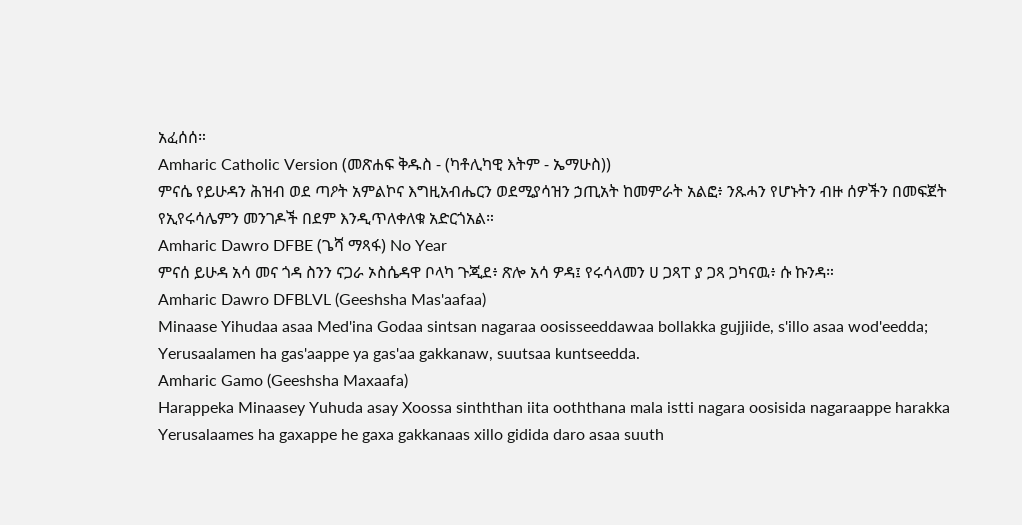አፈሰሰ።
Amharic Catholic Version (መጽሐፍ ቅዱስ - (ካቶሊካዊ እትም - ኤማሁስ))
ምናሴ የይሁዳን ሕዝብ ወደ ጣዖት አምልኮና እግዚአብሔርን ወደሚያሳዝን ኃጢአት ከመምራት አልፎ፥ ንጹሓን የሆኑትን ብዙ ሰዎችን በመፍጀት የኢየሩሳሌምን መንገዶች በደም እንዲጥለቀለቁ አድርጎአል።
Amharic Dawro DFBE (ጌሻ ማጻፋ) No Year
ምናሰ ይሁዳ አሳ መና ጎዳ ስንን ናጋራ ኦስሴዳዋ ቦላካ ጉጂደ፥ ጽሎ አሳ ዎዳ፤ የሩሳላመን ሀ ጋጻፐ ያ ጋጻ ጋካናዉ፥ ሱ ኩንዳ።
Amharic Dawro DFBLVL (Geeshsha Mas'aafaa)
Minaase Yihudaa asaa Med'ina Godaa sintsan nagaraa oosisseeddawaa bollakka gujjiide, s'illo asaa wod'eedda; Yerusaalamen ha gas'aappe ya gas'aa gakkanaw, suutsaa kuntseedda.
Amharic Gamo (Geeshsha Maxaafa)
Harappeka Minaasey Yuhuda asay Xoossa sinththan iita ooththana mala istti nagara oosisida nagaraappe harakka Yerusalaames ha gaxappe he gaxa gakkanaas xillo gidida daro asaa suuth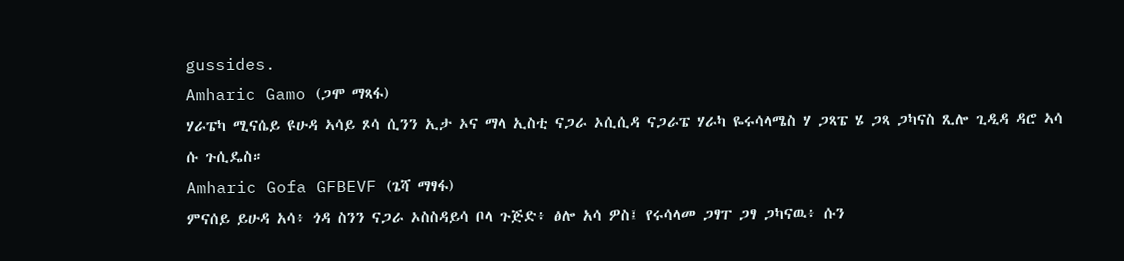gussides.
Amharic Gamo (ጋሞ ማጻፋ)
ሃራፔካ ሚናሴይ ዩሁዳ ኣሳይ ጾሳ ሲንን ኢታ ኦና ማላ ኢስቲ ናጋራ ኦሲሲዳ ናጋራፔ ሃራካ ዬሩሳላሜስ ሃ ጋጻፔ ሄ ጋጻ ጋካናስ ጺሎ ጊዲዳ ዳሮ ኣሳ ሱ ጉሲዴስ።
Amharic Gofa GFBEVF (ጌሻ ማፃፋ)
ምናሰይ ይሁዳ አሳ፥ ጎዳ ስንን ናጋራ ኦስስዳይሳ ቦላ ጉጅድ፥ ፅሎ አሳ ዎስ፤ የሩሳላመ ጋፃፐ ጋፃ ጋካናዉ፥ ሱን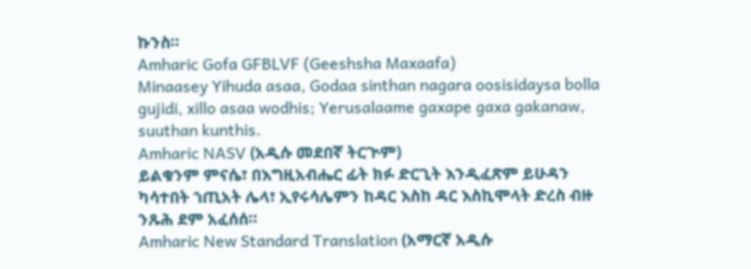ኩንስ።
Amharic Gofa GFBLVF (Geeshsha Maxaafa)
Minaasey Yihuda asaa, Godaa sinthan nagara oosisidaysa bolla gujidi, xillo asaa wodhis; Yerusalaame gaxape gaxa gakanaw, suuthan kunthis.
Amharic NASV (አዲሱ መደበኛ ትርጒም)
ይልቁንም ምናሴ፣ በእግዚአብሔር ፊት ክፉ ድርጊት እንዲፈጽም ይሁዳን ካሳተበት ኀጢአት ሌላ፣ ኢየሩሳሌምን ከዳር እስከ ዳር እስኪሞላት ድረስ ብዙ ንጹሕ ደም አፈሰሰ።
Amharic New Standard Translation (አማርኛ አዲሱ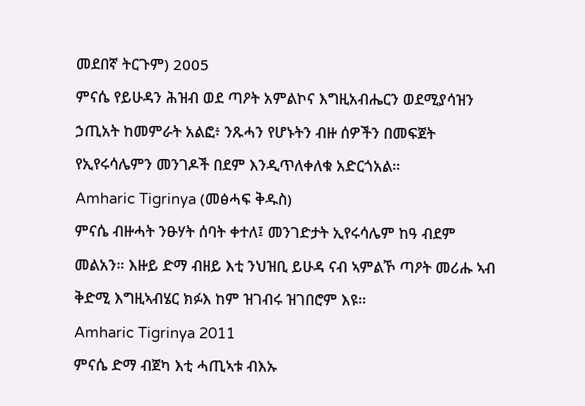መደበኛ ትርጉም) 2005
ምናሴ የይሁዳን ሕዝብ ወደ ጣዖት አምልኮና እግዚአብሔርን ወደሚያሳዝን ኃጢአት ከመምራት አልፎ፥ ንጹሓን የሆኑትን ብዙ ሰዎችን በመፍጀት የኢየሩሳሌምን መንገዶች በደም እንዲጥለቀለቁ አድርጎአል።
Amharic Tigrinya (መፅሓፍ ቅዱስ)
ምናሴ ብዙሓት ንፁሃት ሰባት ቀተለ፤ መንገድታት ኢየሩሳሌም ከዓ ብደም መልአን። እዙይ ድማ ብዘይ እቲ ንህዝቢ ይሁዳ ናብ ኣምልኾ ጣዖት መሪሑ ኣብ ቅድሚ እግዚኣብሄር ክፉእ ከም ዝገብሩ ዝገበሮም እዩ።
Amharic Tigrinya 2011
ምናሴ ድማ ብጀካ እቲ ሓጢኣቱ ብእኡ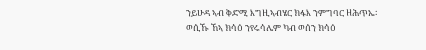ንይሁዳ ኣብ ቅድሚ እግዚኣብሄር ክፋእ ንምግባር ዘሕጥኤ፡ ወሲኹ ኸኣ ክሳዕ ንየሩሳሌም ካብ ወሰን ክሳዕ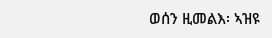ወሰን ዚመልእ፡ ኣዝዩ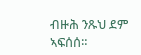ብዙሕ ንጹህ ደም ኣፍሰሰ።